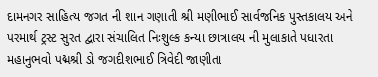દામનગર સાહિત્ય જગત ની શાન ગણાતી શ્રી મણીભાઈ સાર્વજનિક પુસ્તકાલય અને પરમાર્થ ટ્રસ્ટ સુરત દ્વારા સંચાલિત નિઃશુલ્ક કન્યા છાત્રાલય ની મુલાકાતે પધારતા મહાનુભવો પદ્મશ્રી ડો જગદીશભાઈ ત્રિવેદી જાણીતા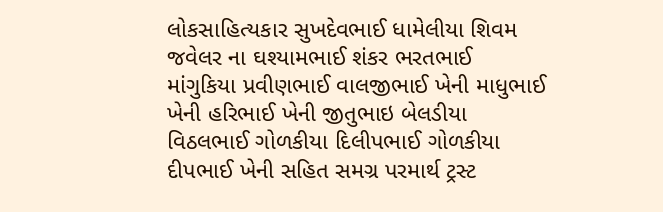લોકસાહિત્યકાર સુખદેવભાઈ ધામેલીયા શિવમ જવેલર ના ઘશ્યામભાઈ શંકર ભરતભાઈ માંગુકિયા પ્રવીણભાઈ વાલજીભાઈ ખેની માધુભાઈ ખેની હરિભાઈ ખેની જીતુભાઇ બેલડીયા વિઠલભાઈ ગોળકીયા દિલીપભાઈ ગોળકીયા દીપભાઈ ખેની સહિત સમગ્ર પરમાર્થ ટ્રસ્ટ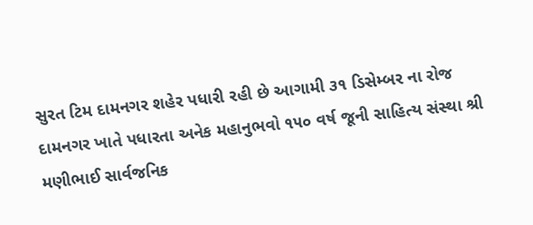સુરત ટિમ દામનગર શહેર પધારી રહી છે આગામી ૩૧ ડિસેમ્બર ના રોજ દામનગર ખાતે પધારતા અનેક મહાનુભવો ૧૫૦ વર્ષ જૂની સાહિત્ય સંસ્થા શ્રી મણીભાઈ સાર્વજનિક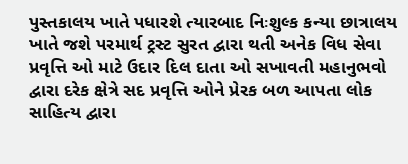પુસ્તકાલય ખાતે પધારશે ત્યારબાદ નિઃશુલ્ક કન્યા છાત્રાલય ખાતે જશે પરમાર્થ ટ્રસ્ટ સુરત દ્વારા થતી અનેક વિધ સેવા પ્રવૃત્તિ ઓ માટે ઉદાર દિલ દાતા ઓ સખાવતી મહાનુભવો દ્વારા દરેક ક્ષેત્રે સદ પ્રવૃત્તિ ઓને પ્રેરક બળ આપતા લોક સાહિત્ય દ્વારા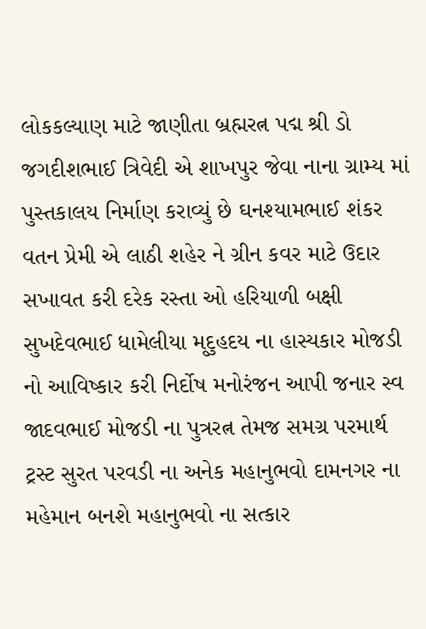લોકકલ્યાણ માટે જાણીતા બ્રહ્મરત્ન પદ્મ શ્રી ડો જગદીશભાઈ ત્રિવેદી એ શાખપુર જેવા નાના ગ્રામ્ય માં પુસ્તકાલય નિર્માણ કરાવ્યું છે ઘનશ્યામભાઈ શંકર વતન પ્રેમી એ લાઠી શહેર ને ગ્રીન કવર માટે ઉદાર સખાવત કરી દરેક રસ્તા ઓ હરિયાળી બક્ષી સુખદેવભાઈ ધામેલીયા મૃદુહદય ના હાસ્યકાર મોજડી નો આવિષ્કાર કરી નિર્દોષ મનોરંજન આપી જનાર સ્વ જાદવભાઈ મોજડી ના પુત્રરત્ન તેમજ સમગ્ર પરમાર્થ ટ્રસ્ટ સુરત પરવડી ના અનેક મહાનુભવો દામનગર ના મહેમાન બનશે મહાનુભવો ના સત્કાર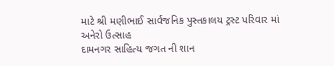માટે શ્રી મણીભાઈ સાર્વજનિક પુસ્તકાલય ટ્રસ્ટ પરિવાર માં અનેરો ઉત્સાહ
દામનગર સાહિત્ય જગત ની શાન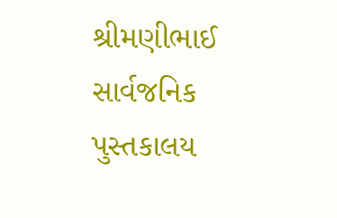શ્રીમણીભાઈ સાર્વજનિક પુસ્તકાલય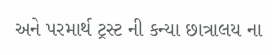અને પરમાર્થ ટ્રસ્ટ ની કન્યા છાત્રાલય ના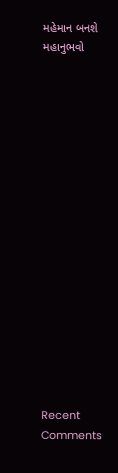મહેમાન બનશે મહાનુભવો


















Recent Comments